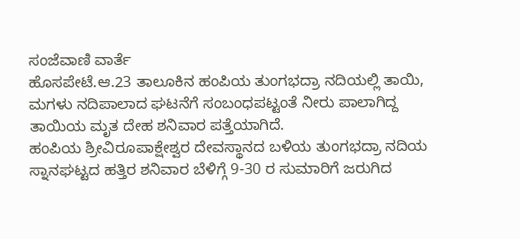ಸಂಜೆವಾಣಿ ವಾರ್ತೆ
ಹೊಸಪೇಟೆ.ಆ.23 ತಾಲೂಕಿನ ಹಂಪಿಯ ತುಂಗಭದ್ರಾ ನದಿಯಲ್ಲಿ ತಾಯಿ, ಮಗಳು ನದಿಪಾಲಾದ ಘಟನೆಗೆ ಸಂಬಂಧಪಟ್ಟಂತೆ ನೀರು ಪಾಲಾಗಿದ್ದ ತಾಯಿಯ ಮೃತ ದೇಹ ಶನಿವಾರ ಪತ್ತೆಯಾಗಿದೆ.
ಹಂಪಿಯ ಶ್ರೀವಿರೂಪಾಕ್ಷೇಶ್ವರ ದೇವಸ್ಥಾನದ ಬಳಿಯ ತುಂಗಭದ್ರಾ ನದಿಯ ಸ್ನಾನಘಟ್ಟದ ಹತ್ತಿರ ಶನಿವಾರ ಬೆಳಿಗ್ಗೆ 9-30 ರ ಸುಮಾರಿಗೆ ಜರುಗಿದ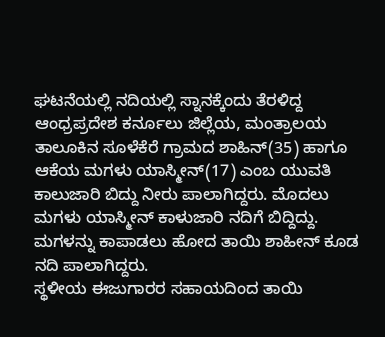ಘಟನೆಯಲ್ಲಿ ನದಿಯಲ್ಲಿ ಸ್ನಾನಕ್ಕೆಂದು ತೆರಳಿದ್ದ ಆಂಧ್ರಪ್ರದೇಶ ಕರ್ನೂಲು ಜಿಲ್ಲೆಯ, ಮಂತ್ರಾಲಯ ತಾಲೂಕಿನ ಸೂಳೆಕೆರೆ ಗ್ರಾಮದ ಶಾಹಿನ್(35) ಹಾಗೂ ಆಕೆಯ ಮಗಳು ಯಾಸ್ಮೀನ್(17) ಎಂಬ ಯುವತಿ ಕಾಲುಜಾರಿ ಬಿದ್ದು ನೀರು ಪಾಲಾಗಿದ್ದರು. ಮೊದಲು ಮಗಳು ಯಾಸ್ಮೀನ್ ಕಾಳುಜಾರಿ ನದಿಗೆ ಬಿದ್ದಿದ್ದು. ಮಗಳನ್ನು ಕಾಪಾಡಲು ಹೋದ ತಾಯಿ ಶಾಹೀನ್ ಕೂಡ ನದಿ ಪಾಲಾಗಿದ್ದರು.
ಸ್ಥಳೀಯ ಈಜುಗಾರರ ಸಹಾಯದಿಂದ ತಾಯಿ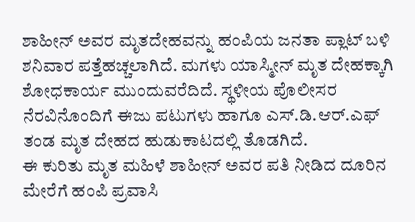ಶಾಹೀನ್ ಅವರ ಮೃತದೇಹವನ್ನು ಹಂಪಿಯ ಜನತಾ ಪ್ಲಾಟ್ ಬಳಿ ಶನಿವಾರ ಪತ್ತೆಹಚ್ಚಲಾಗಿದೆ. ಮಗಳು ಯಾಸ್ಮೀನ್ ಮೃತ ದೇಹಕ್ಕಾಗಿ ಶೋಧಕಾರ್ಯ ಮುಂದುವರೆದಿದೆ. ಸ್ಥಳೀಯ ಪೊಲೀಸರ ನೆರವಿನೊಂದಿಗೆ ಈಜು ಪಟುಗಳು ಹಾಗೂ ಎಸ್.ಡಿ.ಆರ್.ಎಫ್ ತಂಡ ಮೃತ ದೇಹದ ಹುಡುಕಾಟದಲ್ಲಿ ತೊಡಗಿದೆ.
ಈ ಕುರಿತು ಮೃತ ಮಹಿಳೆ ಶಾಹೀನ್ ಅವರ ಪತಿ ನೀಡಿದ ದೂರಿನ ಮೇರೆಗೆ ಹಂಪಿ ಪ್ರವಾಸಿ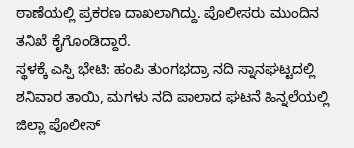ಠಾಣೆಯಲ್ಲಿ ಪ್ರಕರಣ ದಾಖಲಾಗಿದ್ದು. ಪೊಲೀಸರು ಮುಂದಿನ ತನಿಖೆ ಕೈಗೊಂಡಿದ್ದಾರೆ.
ಸ್ಥಳಕ್ಕೆ ಎಸ್ಪಿ ಭೇಟಿ: ಹಂಪಿ ತುಂಗಭದ್ರಾ ನದಿ ಸ್ನಾನಘಟ್ಟದಲ್ಲಿ ಶನಿವಾರ ತಾಯಿ, ಮಗಳು ನದಿ ಪಾಲಾದ ಘಟನೆ ಹಿನ್ನಲೆಯಲ್ಲಿ ಜಿಲ್ಲಾ ಪೊಲೀಸ್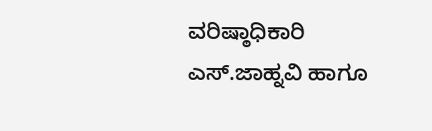ವರಿಷ್ಠಾಧಿಕಾರಿ ಎಸ್.ಜಾಹ್ನವಿ ಹಾಗೂ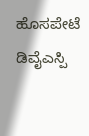ಹೊಸಪೇಟೆ ಡಿವೈಎಸ್ಪಿ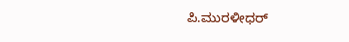ಪಿ.ಮುರಳೀಧರ್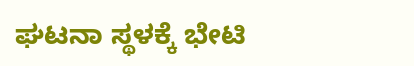ಘಟನಾ ಸ್ಥಳಕ್ಕೆ ಭೇಟಿ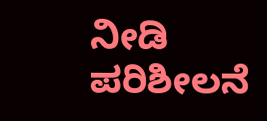ನೀಡಿ ಪರಿಶೀಲನೆ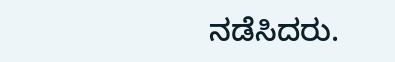ನಡೆಸಿದರು.